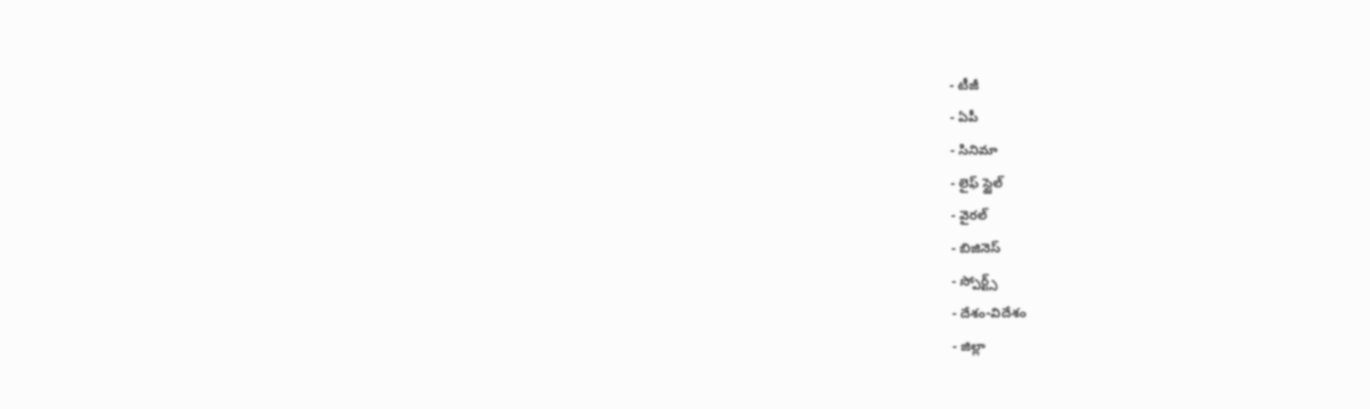- టీజీ
- ఏపీ
- సినిమా
- లైఫ్ స్టైల్
- వైరల్
- బిజినెస్
- స్పోర్ట్స్
- దేశం-విదేశం
- జిల్లా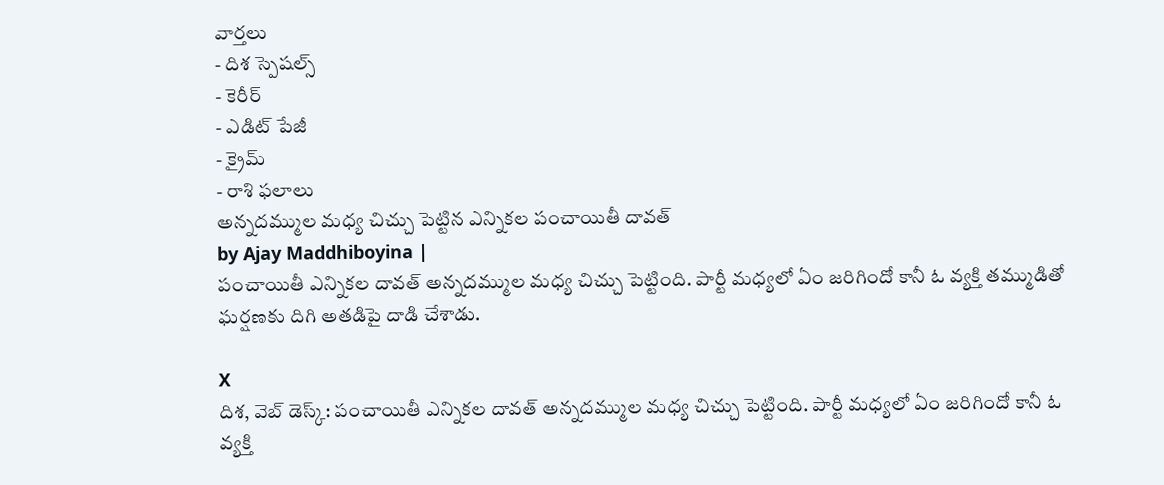వార్తలు
- దిశ స్పెషల్స్
- కెరీర్
- ఎడిట్ పేజీ
- క్రైమ్
- రాశి ఫలాలు
అన్నదమ్ముల మధ్య చిచ్చు పెట్టిన ఎన్నికల పంచాయితీ దావత్
by Ajay Maddhiboyina |
పంచాయితీ ఎన్నికల దావత్ అన్నదమ్ముల మధ్య చిచ్చు పెట్టింది. పార్టీ మధ్యలో ఏం జరిగిందో కానీ ఓ వ్యక్తి తమ్ముడితో ఘర్షణకు దిగి అతడిపై దాడి చేశాడు.

X
దిశ, వెబ్ డెస్క్: పంచాయితీ ఎన్నికల దావత్ అన్నదమ్ముల మధ్య చిచ్చు పెట్టింది. పార్టీ మధ్యలో ఏం జరిగిందో కానీ ఓ వ్యక్తి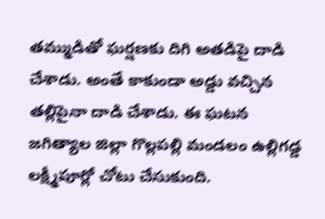తమ్ముడితో ఘర్షణకు దిగి అతడిపై దాడి చేశాడు. అంతే కాకుండా అడ్డు వచ్చిన తల్లిపైనా దాడి చేశాడు. ఈ ఘటన జగిత్యాల జిల్లా గొల్లపల్లి మండలం ఉల్లిగడ్డ లక్ష్మీపూర్లో చోటు చేసుకుంది.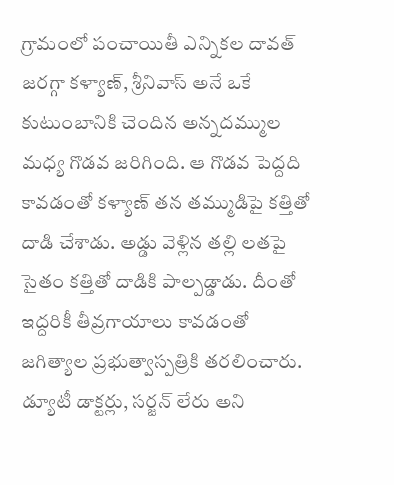గ్రామంలో పంచాయితీ ఎన్నికల దావత్ జరగ్గా కళ్యాణ్, శ్రీనివాస్ అనే ఒకే కుటుంబానికి చెందిన అన్నదమ్ముల మధ్య గొడవ జరిగింది. ఆ గొడవ పెద్దది కావడంతో కళ్యాణ్ తన తమ్ముడిపై కత్తితో దాడి చేశాడు. అడ్డు వెళ్లిన తల్లి లతపై సైతం కత్తితో దాడికి పాల్పడ్డాడు. దీంతో ఇద్దరికీ తీవ్రగాయాలు కావడంతో జగిత్యాల ప్రభుత్వాస్పత్రికి తరలించారు. డ్యూటీ డాక్టర్లు, సర్జన్ లేరు అని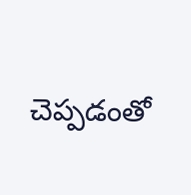చెప్పడంతో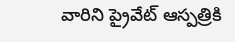వారిని ప్రైవేట్ ఆస్పత్రికి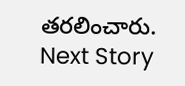తరలించారు.
Next Story